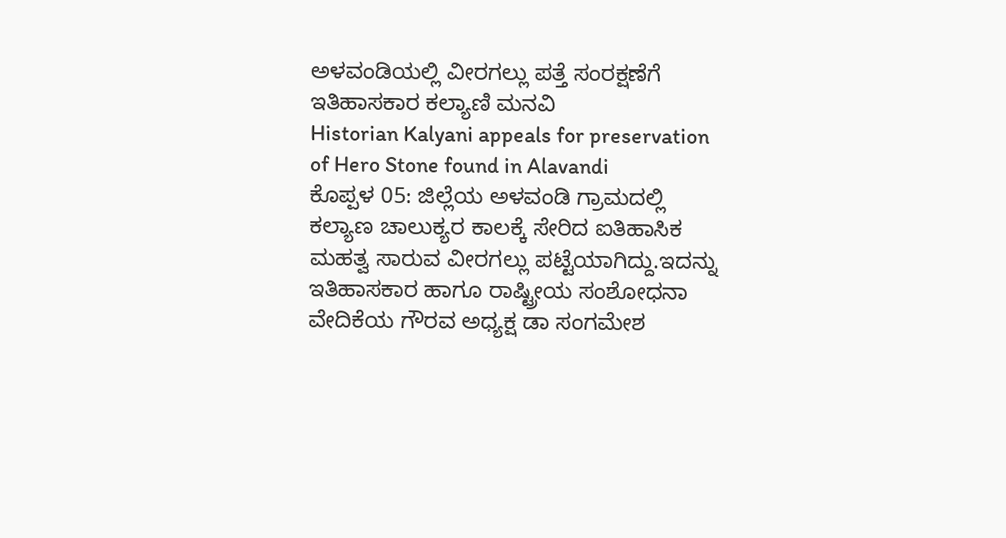ಅಳವಂಡಿಯಲ್ಲಿ ವೀರಗಲ್ಲು ಪತ್ತೆ ಸಂರಕ್ಷಣೆಗೆ ಇತಿಹಾಸಕಾರ ಕಲ್ಯಾಣಿ ಮನವಿ
Historian Kalyani appeals for preservation of Hero Stone found in Alavandi
ಕೊಪ್ಪಳ 05: ಜಿಲ್ಲೆಯ ಅಳವಂಡಿ ಗ್ರಾಮದಲ್ಲಿ ಕಲ್ಯಾಣ ಚಾಲುಕ್ಯರ ಕಾಲಕ್ಕೆ ಸೇರಿದ ಐತಿಹಾಸಿಕ ಮಹತ್ವ ಸಾರುವ ವೀರಗಲ್ಲು ಪಟ್ಟೆಯಾಗಿದ್ದು.ಇದನ್ನು ಇತಿಹಾಸಕಾರ ಹಾಗೂ ರಾಷ್ಟ್ರೀಯ ಸಂಶೋಧನಾ ವೇದಿಕೆಯ ಗೌರವ ಅಧ್ಯಕ್ಷ ಡಾ ಸಂಗಮೇಶ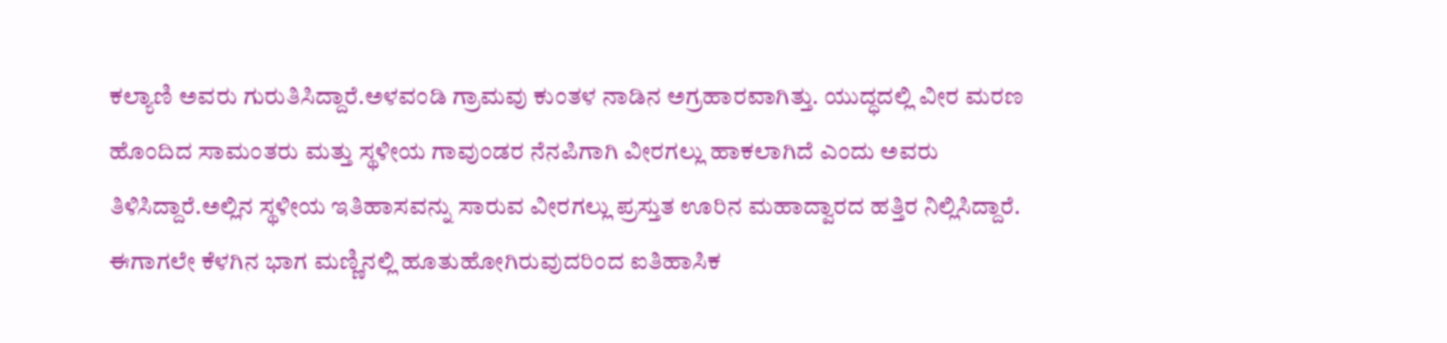ಕಲ್ಯಾಣಿ ಅವರು ಗುರುತಿಸಿದ್ದಾರೆ.ಅಳವಂಡಿ ಗ್ರಾಮವು ಕುಂತಳ ನಾಡಿನ ಅಗ್ರಹಾರವಾಗಿತ್ತು. ಯುದ್ಧದಲ್ಲಿ ವೀರ ಮರಣ ಹೊಂದಿದ ಸಾಮಂತರು ಮತ್ತು ಸ್ಥಳೀಯ ಗಾವುಂಡರ ನೆನಪಿಗಾಗಿ ವೀರಗಲ್ಲು ಹಾಕಲಾಗಿದೆ ಎಂದು ಅವರು ತಿಳಿಸಿದ್ದಾರೆ.ಅಲ್ಲಿನ ಸ್ಥಳೀಯ ಇತಿಹಾಸವನ್ನು ಸಾರುವ ವೀರಗಲ್ಲು ಪ್ರಸ್ತುತ ಊರಿನ ಮಹಾದ್ವಾರದ ಹತ್ತಿರ ನಿಲ್ಲಿಸಿದ್ದಾರೆ. ಈಗಾಗಲೇ ಕೆಳಗಿನ ಭಾಗ ಮಣ್ಣಿನಲ್ಲಿ ಹೂತುಹೋಗಿರುವುದರಿಂದ ಐತಿಹಾಸಿಕ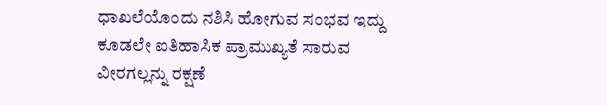ಧಾಖಲೆಯೊಂದು ನಶಿಸಿ ಹೋಗುವ ಸಂಭವ ಇದ್ದು ಕೂಡಲೇ ಐತಿಹಾಸಿಕ ಪ್ರಾಮುಖ್ಯತೆ ಸಾರುವ ವೀರಗಲ್ಲನ್ನು ರಕ್ಷಣೆ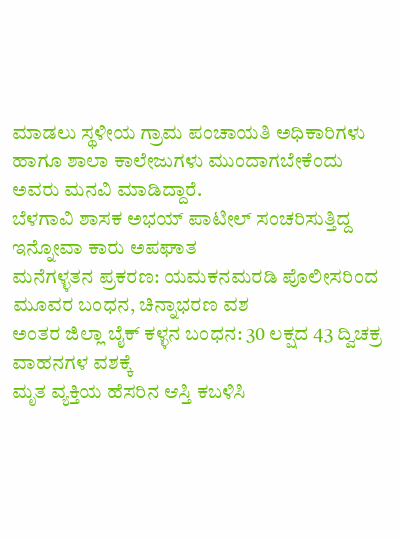ಮಾಡಲು ಸ್ಥಳೀಯ ಗ್ರಾಮ ಪಂಚಾಯತಿ ಅಧಿಕಾರಿಗಳು ಹಾಗೂ ಶಾಲಾ ಕಾಲೇಜುಗಳು ಮುಂದಾಗಬೇಕೆಂದು ಅವರು ಮನವಿ ಮಾಡಿದ್ದಾರೆ.
ಬೆಳಗಾವಿ ಶಾಸಕ ಅಭಯ್ ಪಾಟೀಲ್ ಸಂಚರಿಸುತ್ತಿದ್ದ ಇನ್ನೋವಾ ಕಾರು ಅಪಘಾತ
ಮನೆಗಳ್ಳತನ ಪ್ರಕರಣ: ಯಮಕನಮರಡಿ ಪೊಲೀಸರಿಂದ ಮೂವರ ಬಂಧನ, ಚಿನ್ನಾಭರಣ ವಶ
ಅಂತರ ಜಿಲ್ಲಾ ಬೈಕ್ ಕಳ್ಳನ ಬಂಧನ: 30 ಲಕ್ಷದ 43 ದ್ವಿಚಕ್ರ ವಾಹನಗಳ ವಶಕ್ಕೆ
ಮೃತ ವ್ಯಕ್ತಿಯ ಹೆಸರಿನ ಆಸ್ತಿ ಕಬಳಿಸಿ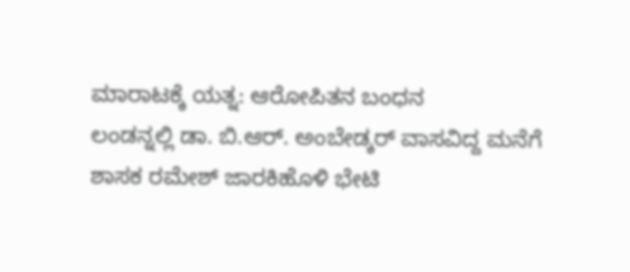ಮಾರಾಟಕ್ಕೆ ಯತ್ನ: ಆರೋಪಿತನ ಬಂಧನ
ಲಂಡನ್ನಲ್ಲಿ ಡಾ. ಬಿ.ಆರ್. ಅಂಬೇಡ್ಕರ್ ವಾಸವಿದ್ದ ಮನೆಗೆ ಶಾಸಕ ರಮೇಶ್ ಜಾರಕಿಹೊಳಿ ಭೇಟಿ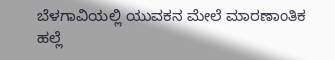ಬೆಳಗಾವಿಯಲ್ಲಿ ಯುವಕನ ಮೇಲೆ ಮಾರಣಾಂತಿಕ ಹಲ್ಲೆ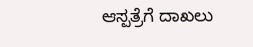ಆಸ್ಪತ್ರೆಗೆ ದಾಖಲು